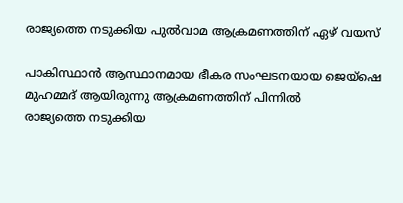രാജ്യത്തെ നടുക്കിയ പുൽവാമ ആക്രമണത്തിന് ഏഴ് വയസ്

പാകിസ്ഥാൻ ആസ്ഥാനമായ ഭീകര സംഘടനയായ ജെയ്‌ഷെ മുഹമ്മദ് ആയിരുന്നു ആക്രമണത്തിന് പിന്നിൽ
രാജ്യത്തെ നടുക്കിയ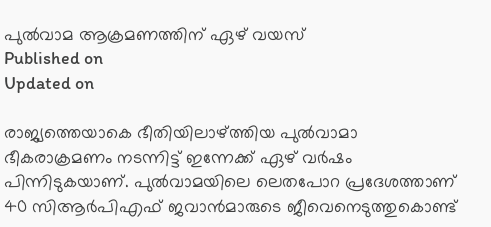പുൽവാമ ആക്രമണത്തിന് ഏഴ് വയസ്
Published on
Updated on

രാജ്യത്തെയാകെ ഭീതിയിലാഴ്ത്തിയ പുൽവാമാ ഭീകരാക്രമണം നടന്നിട്ട് ഇന്നേക്ക് ഏഴ് വർഷം പിന്നിടുകയാണ്. പുൽവാമയിലെ ലെതപോറ പ്രദേശത്താണ് 40 സിആർപിഎഫ് ജവാൻമാരുടെ ജീവെനെടുത്തുകൊണ്ട്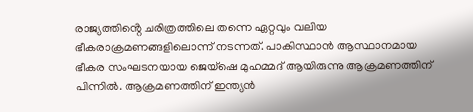രാജ്യത്തിൻ്റെ ചരിത്രത്തിലെ തന്നെ ഏറ്റവും വലിയ ഭീകരാക്രമണങ്ങളിലൊന്ന് നടന്നത്. പാകിസ്ഥാൻ ആസ്ഥാനമായ ഭീകര സംഘടനയായ ജെയ്‌ഷെ മുഹമ്മദ് ആയിരുന്നു ആക്രമണത്തിന് പിന്നിൽ. ആക്രമണത്തിന് ഇന്ത്യൻ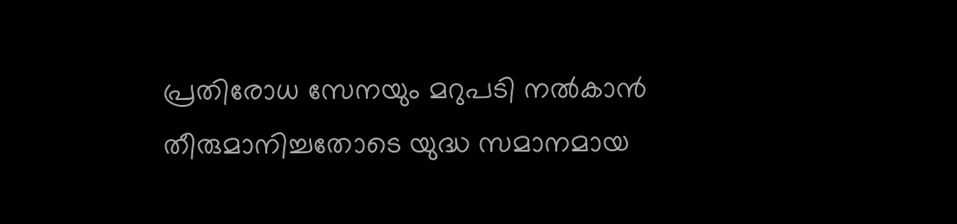പ്രതിരോധ സേനയും മറുപടി നൽകാൻ തീരുമാനിച്ചതോടെ യുദ്ധ സമാനമായ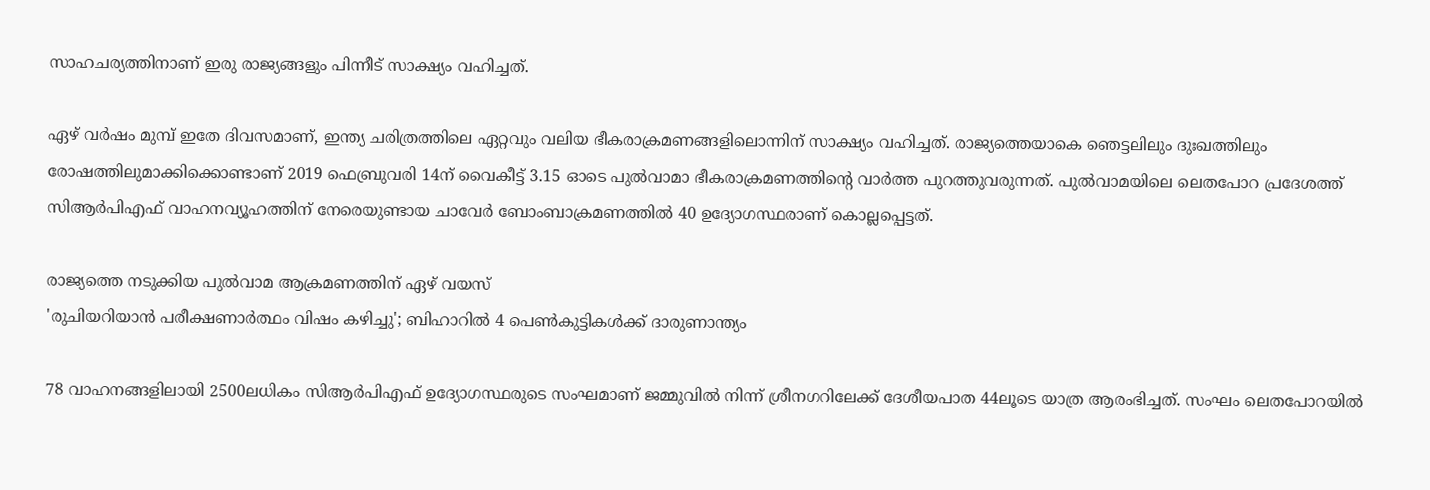സാഹചര്യത്തിനാണ് ഇരു രാജ്യങ്ങളും പിന്നീട് സാക്ഷ്യം വഹിച്ചത്.

ഏഴ് വർഷം മുമ്പ് ഇതേ ദിവസമാണ്, ഇന്ത്യ ചരിത്രത്തിലെ ഏറ്റവും വലിയ ഭീകരാക്രമണങ്ങളിലൊന്നിന് സാക്ഷ്യം വഹിച്ചത്. രാജ്യത്തെയാകെ ഞെട്ടലിലും ദുഃഖത്തിലും രോഷത്തിലുമാക്കിക്കൊണ്ടാണ് 2019 ഫെബ്രുവരി 14ന് വൈകീട്ട് 3.15 ഓടെ പുൽവാമാ ഭീകരാക്രമണത്തിൻ്റെ വാർത്ത പുറത്തുവരുന്നത്. പുൽവാമയിലെ ലെതപോറ പ്രദേശത്ത് സിആർപിഎഫ് വാഹനവ്യൂഹത്തിന് നേരെയുണ്ടായ ചാവേർ ബോംബാക്രമണത്തിൽ 40 ഉദ്യോഗസ്ഥരാണ് കൊല്ലപ്പെട്ടത്.

രാജ്യത്തെ നടുക്കിയ പുൽവാമ ആക്രമണത്തിന് ഏഴ് വയസ്
'രുചിയറിയാൻ പരീക്ഷണാർത്ഥം വിഷം കഴിച്ചു'; ബിഹാറിൽ 4 പെൺകുട്ടികൾക്ക് ദാരുണാന്ത്യം

78 വാഹനങ്ങളിലായി 2500ലധികം സിആർപിഎഫ് ഉദ്യോഗസ്ഥരുടെ സംഘമാണ് ജമ്മുവിൽ നിന്ന് ശ്രീനഗറിലേക്ക് ദേശീയപാത 44ലൂടെ യാത്ര ആരംഭിച്ചത്. സംഘം ലെതപോറയിൽ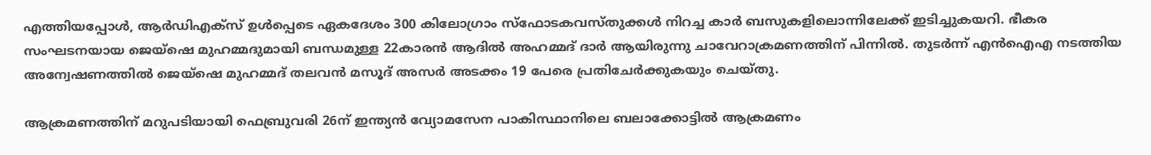എത്തിയപ്പോള്‍, ആർ‌ഡി‌എക്സ് ഉൾപ്പെടെ ഏകദേശം 300 കിലോഗ്രാം സ്ഫോടകവസ്തുക്കൾ നിറച്ച കാർ ബസുകളിലൊന്നിലേക്ക് ഇടിച്ചുകയറി. ഭീകര സംഘടനയായ ജെയ്‌ഷെ മുഹമ്മദുമായി ബന്ധമുള്ള 22കാരൻ ആദിൽ അഹമ്മദ് ദാർ ആയിരുന്നു ചാവേറാക്രമണത്തിന് പിന്നിൽ. തുടർന്ന് എൻഐഎ നടത്തിയ അന്വേഷണത്തിൽ ജെയ്‌ഷെ മുഹമ്മദ് തലവൻ മസൂദ് അസർ അടക്കം 19 പേരെ പ്രതിചേർക്കുകയും ചെയ്തു.

ആക്രമണത്തിന് മറുപടിയായി ഫെബ്രുവരി 26ന് ഇന്ത്യൻ വ്യോമസേന പാകിസ്ഥാനിലെ ബലാക്കോട്ടിൽ ആക്രമണം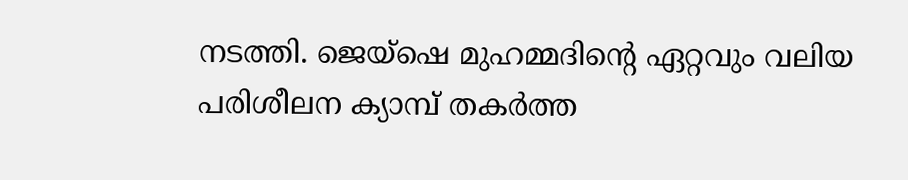നടത്തി. ജെയ്‌ഷെ മുഹമ്മദിൻ്റെ ഏറ്റവും വലിയ പരിശീലന ക്യാമ്പ് തകർത്ത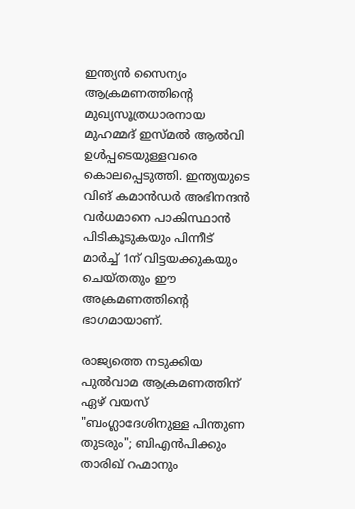ഇന്ത്യന്‍ സൈന്യം ആക്രമണത്തിൻ്റെ മുഖ്യസൂത്രധാരനായ മുഹമ്മദ് ഇസ്മൽ ആൽവി ഉൾപ്പടെയുള്ളവരെ കൊലപ്പെടുത്തി. ഇന്ത്യയുടെ വിങ് കമാൻഡർ അഭിനന്ദൻ വർധമാനെ പാകിസ്ഥാൻ പിടികൂടുകയും പിന്നീട് മാർച്ച് 1ന് വിട്ടയക്കുകയും ചെയ്തതും ഈ അക്രമണത്തിൻ്റെ ഭാഗമായാണ്.

രാജ്യത്തെ നടുക്കിയ പുൽവാമ ആക്രമണത്തിന് ഏഴ് വയസ്
"ബംഗ്ലാദേശിനുള്ള പിന്തുണ തുടരും"; ബിഎൻപിക്കും താരിഖ് റഹ്മാനും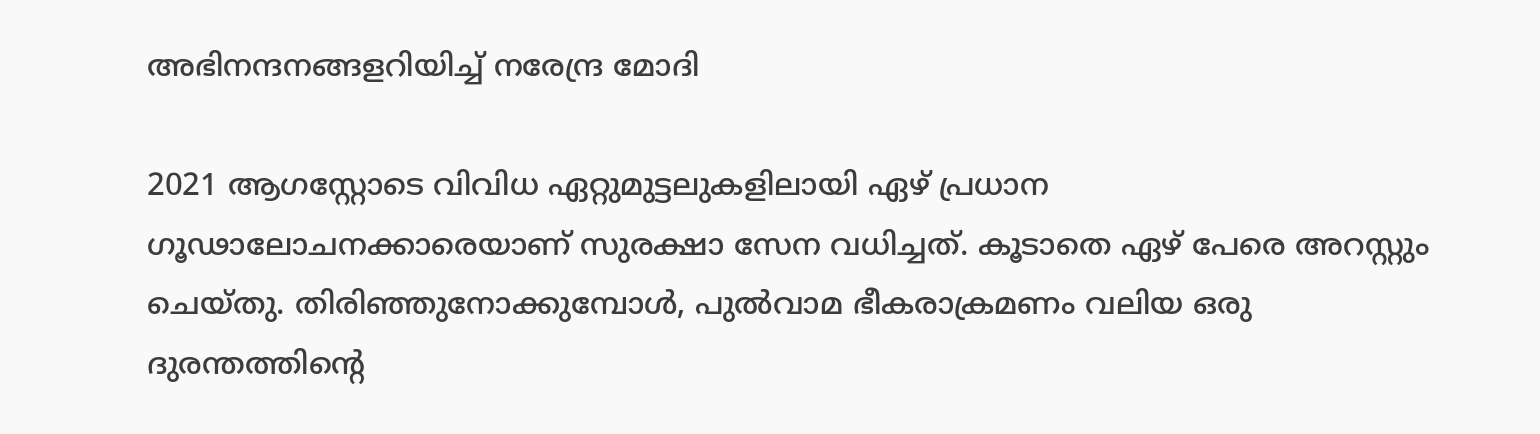അഭിനന്ദനങ്ങളറിയിച്ച് നരേന്ദ്ര മോദി

2021 ആഗസ്റ്റോടെ വിവിധ ഏറ്റുമുട്ടലുകളിലായി ഏഴ് പ്രധാന ഗൂഢാലോചനക്കാരെയാണ് സുരക്ഷാ സേന വധിച്ചത്. കൂടാതെ ഏഴ് പേരെ അറസ്റ്റും ചെയ്തു. തിരിഞ്ഞുനോക്കുമ്പോൾ, പുൽവാമ ഭീകരാക്രമണം വലിയ ഒരു ദുരന്തത്തിൻ്റെ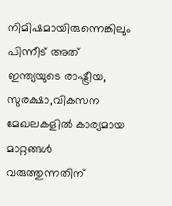നിമിഷമായിരുന്നെങ്കിലും പിന്നീട് അത് ഇന്ത്യയുടെ രാഷ്ട്രീയ, സുരക്ഷാ,വികസന മേഖലകളിൽ കാര്യമായ മാറ്റങ്ങൾ വരുത്തുന്നതിന്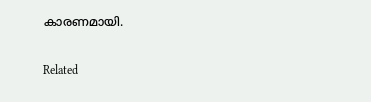കാരണമായി.

Related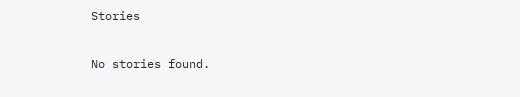Stories

No stories found.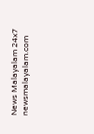News Malayalam 24x7
newsmalayalam.com